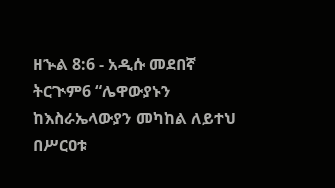ዘኍል 8:6 - አዲሱ መደበኛ ትርጒም6 “ሌዋውያኑን ከእስራኤላውያን መካከል ለይተህ በሥርዐቱ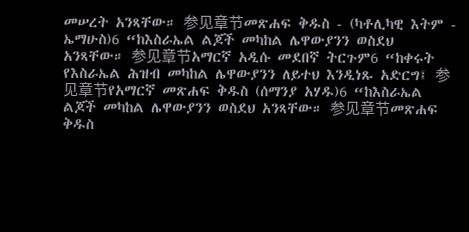መሠረት አንጻቸው። 参见章节መጽሐፍ ቅዱስ - (ካቶሊካዊ እትም - ኤማሁስ)6 “ከእስራኤል ልጆች መካከል ሌዋውያንን ወስደህ አንጻቸው። 参见章节አማርኛ አዲሱ መደበኛ ትርጉም6 “ከቀሩት የእስራኤል ሕዝብ መካከል ሌዋውያንን ለይተህ እንዲነጹ አድርግ፤ 参见章节የአማርኛ መጽሐፍ ቅዱስ (ሰማንያ አሃዱ)6 “ከእስራኤል ልጆች መካከል ሌዋውያንን ወስደህ አንጻቸው። 参见章节መጽሐፍ ቅዱስ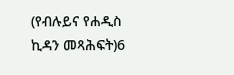(የብሉይና የሐዲስ ኪዳን መጻሕፍት)6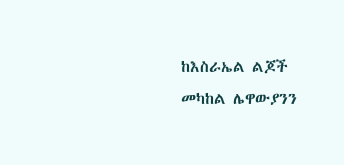ከእስራኤል ልጆች መካከል ሌዋውያንን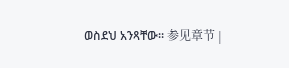ወስደህ አንጻቸው። 参见章节 |